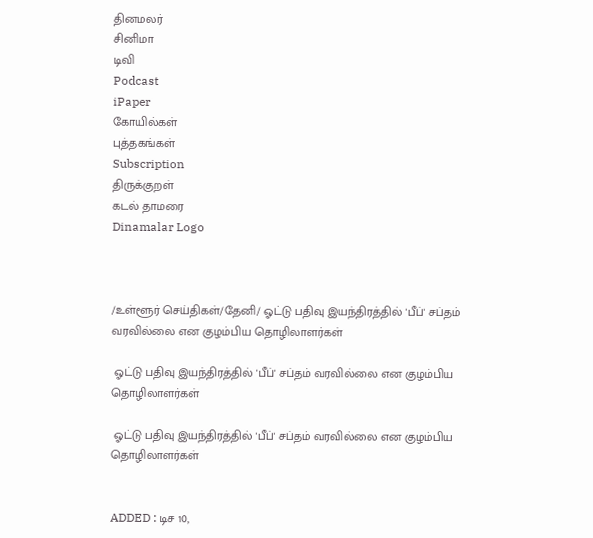தினமலர்
சினிமா
டிவி
Podcast
iPaper
கோயில்கள்
புத்தகங்கள்
Subscription
திருக்குறள்
கடல் தாமரை
Dinamalar Logo



/உள்ளூர் செய்திகள்/தேனி/ ஓட்டு பதிவு இயந்திரத்தில் 'பீப்' சப்தம் வரவில்லை என குழம்பிய தொழிலாளர்கள்

 ஓட்டு பதிவு இயந்திரத்தில் 'பீப்' சப்தம் வரவில்லை என குழம்பிய தொழிலாளர்கள்

 ஓட்டு பதிவு இயந்திரத்தில் 'பீப்' சப்தம் வரவில்லை என குழம்பிய தொழிலாளர்கள்


ADDED : டிச 10,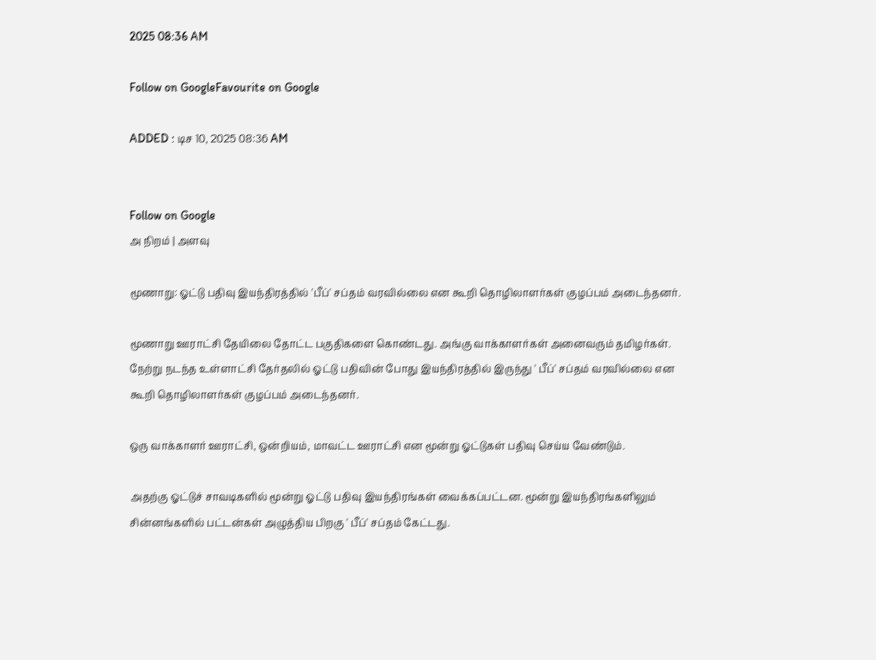2025 08:36 AM

Follow on GoogleFavourite on Google

ADDED : டிச 10, 2025 08:36 AM


Follow on Google
அ நிறம் | அளவு

மூணாறு: ஓட்டு பதிவு இயந்திரத்தில் 'பீப்' சப்தம் வரவில்லை என கூறி தொழிலாளர்கள் குழப்பம் அடைந்தனர்.

மூணாறு ஊராட்சி தேயிலை தோட்ட பகுதிகளை கொண்டது. அங்கு வாக்காளர்கள் அனைவரும் தமிழர்கள். நேற்று நடந்த உள்ளாட்சி தேர்தலில் ஓட்டு பதிவின் போது இயந்திரத்தில் இருந்து ' பீப்' சப்தம் வரவில்லை என கூறி தொழிலாளர்கள் குழப்பம் அடைந்தனர்.

ஒரு வாக்காளர் ஊராட்சி, ஒன்றியம், மாவட்ட ஊராட்சி என மூன்று ஓட்டுகள் பதிவு செய்ய வேண்டும்.

அதற்கு ஓட்டுச் சாவடிகளில் மூன்று ஓட்டு பதிவு இயந்திரங்கள் வைக்கப்பட்டன. மூன்று இயந்திரங்களிலும் சின்னங்களில் பட்டன்கள் அழுத்திய பிறகு ' பீப்' சப்தம் கேட்டது.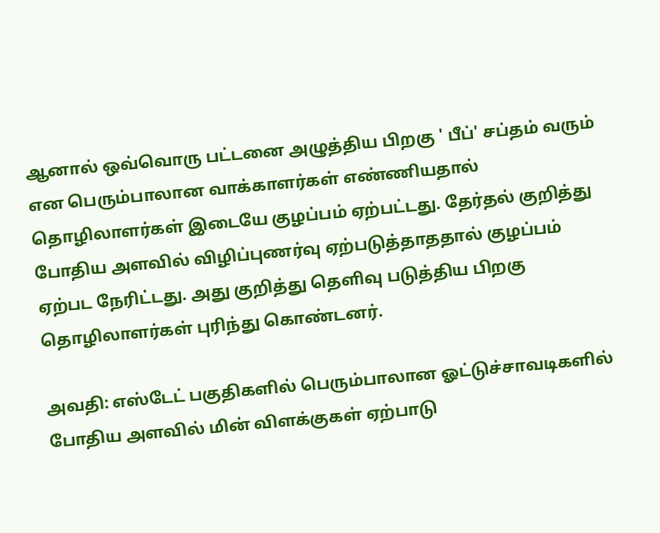ஆனால் ஒவ்வொரு பட்டனை அழுத்திய பிறகு ' பீப்' சப்தம் வரும் என பெரும்பாலான வாக்காளர்கள் எண்ணியதால் தொழிலாளர்கள் இடையே குழப்பம் ஏற்பட்டது. தேர்தல் குறித்து போதிய அளவில் விழிப்புணர்வு ஏற்படுத்தாததால் குழப்பம் ஏற்பட நேரிட்டது. அது குறித்து தெளிவு படுத்திய பிறகு தொழிலாளர்கள் புரிந்து கொண்டனர்.

அவதி: எஸ்டேட் பகுதிகளில் பெரும்பாலான ஓட்டுச்சாவடிகளில் போதிய அளவில் மின் விளக்குகள் ஏற்பாடு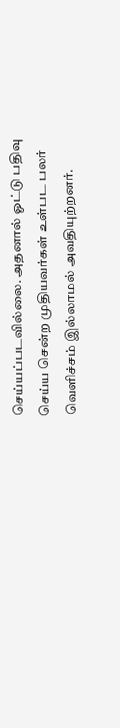செய்யப்படவில்லை. அதனால் ஓட்டு பதிவு செய்ய சென்ற முதியவர்கள் உள்பட பலர் வெளிச்சம் இல்லாமல் அவதியுற்றனர்.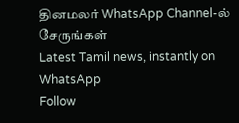தினமலர் WhatsApp Channel-ல் சேருங்கள்
Latest Tamil news, instantly on WhatsApp
Follow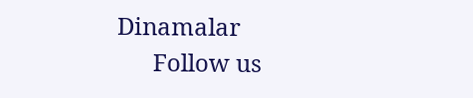Dinamalar
      Follow us